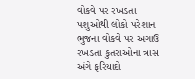વોકવે પર રખડતા પશુઓથી લોકો પરેશાન
ભુજના વોકવે પર અગાઉ રખડતા કુતરાઓના ત્રાસ અંગે ફરિયાદો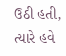ઉઠી હતી, ત્યારે હવે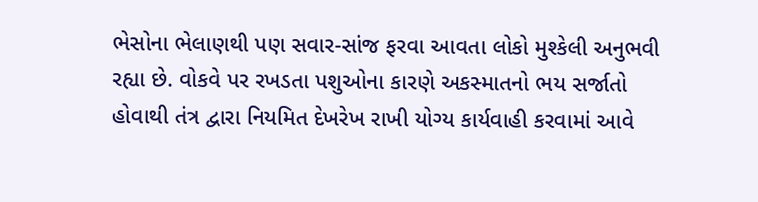ભેસોના ભેલાણથી પણ સવાર-સાંજ ફરવા આવતા લોકો મુશ્કેલી અનુભવી રહ્યા છે. વોકવે પર રખડતા પશુઓના કારણે અકસ્માતનો ભય સર્જાતો હોવાથી તંત્ર દ્વારા નિયમિત દેખરેખ રાખી યોગ્ય કાર્યવાહી કરવામાં આવે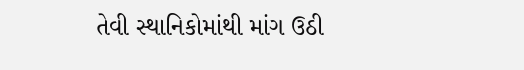તેવી સ્થાનિકોમાંથી માંગ ઉઠી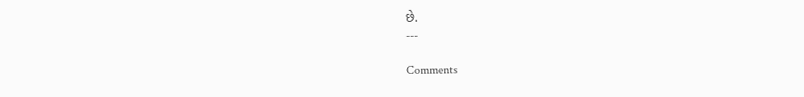છે.
---

Comments